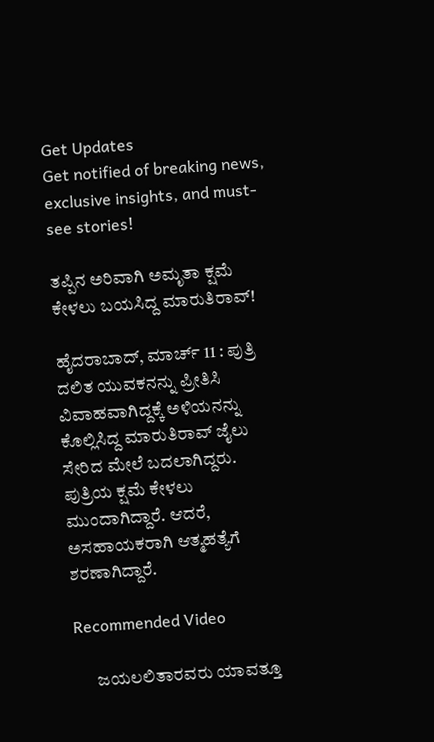Get Updates
Get notified of breaking news, exclusive insights, and must-see stories!

ತಪ್ಪಿನ ಅರಿವಾಗಿ ಅಮೃತಾ ಕ್ಷಮೆ ಕೇಳಲು ಬಯಸಿದ್ದ ಮಾರುತಿರಾವ್!

ಹೈದರಾಬಾದ್, ಮಾರ್ಚ್ 11 : ಪುತ್ರಿ ದಲಿತ ಯುವಕನನ್ನು ಪ್ರೀತಿಸಿ ವಿವಾಹವಾಗಿದ್ದಕ್ಕೆ ಅಳಿಯನನ್ನು ಕೊಲ್ಲಿಸಿದ್ದ ಮಾರುತಿರಾವ್ ಜೈಲು ಸೇರಿದ ಮೇಲೆ ಬದಲಾಗಿದ್ದರು. ಪುತ್ರಿಯ ಕ್ಷಮೆ ಕೇಳಲು ಮುಂದಾಗಿದ್ದಾರೆ. ಆದರೆ, ಅಸಹಾಯಕರಾಗಿ ಆತ್ಮಹತ್ಯೆಗೆ ಶರಣಾಗಿದ್ದಾರೆ.

Recommended Video

      ಜಯಲಲಿತಾರವರು ಯಾವತ್ತೂ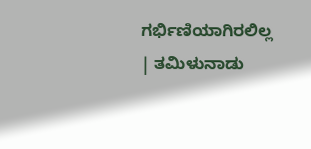ಗರ್ಭಿಣಿಯಾಗಿರಲಿಲ್ಲ | ತಮಿಳುನಾಡು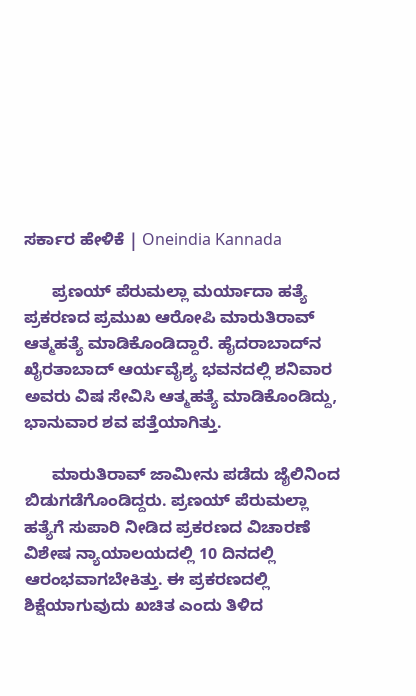ಸರ್ಕಾರ ಹೇಳಿಕೆ | Oneindia Kannada

      ಪ್ರಣಯ್ ಪೆರುಮಲ್ಲಾ ಮರ್ಯಾದಾ ಹತ್ಯೆ ಪ್ರಕರಣದ ಪ್ರಮುಖ ಆರೋಪಿ ಮಾರುತಿರಾವ್ ಆತ್ಮಹತ್ಯೆ ಮಾಡಿಕೊಂಡಿದ್ದಾರೆ. ಹೈದರಾಬಾದ್‌ನ ಖೈರತಾಬಾದ್‌ ಆರ್ಯವೈಶ್ಯ ಭವನದಲ್ಲಿ ಶನಿವಾರ ಅವರು ವಿಷ ಸೇವಿಸಿ ಆತ್ಮಹತ್ಯೆ ಮಾಡಿಕೊಂಡಿದ್ದು, ಭಾನುವಾರ ಶವ ಪತ್ತೆಯಾಗಿತ್ತು.

      ಮಾರುತಿರಾವ್ ಜಾಮೀನು ಪಡೆದು ಜೈಲಿನಿಂದ ಬಿಡುಗಡೆಗೊಂಡಿದ್ದರು. ಪ್ರಣಯ್ ಪೆರುಮಲ್ಲಾ ಹತ್ಯೆಗೆ ಸುಪಾರಿ ನೀಡಿದ ಪ್ರಕರಣದ ವಿಚಾರಣೆ ವಿಶೇಷ ನ್ಯಾಯಾಲಯದಲ್ಲಿ 10 ದಿನದಲ್ಲಿ ಆರಂಭವಾಗಬೇಕಿತ್ತು. ಈ ಪ್ರಕರಣದಲ್ಲಿ ಶಿಕ್ಷೆಯಾಗುವುದು ಖಚಿತ ಎಂದು ತಿಳಿದ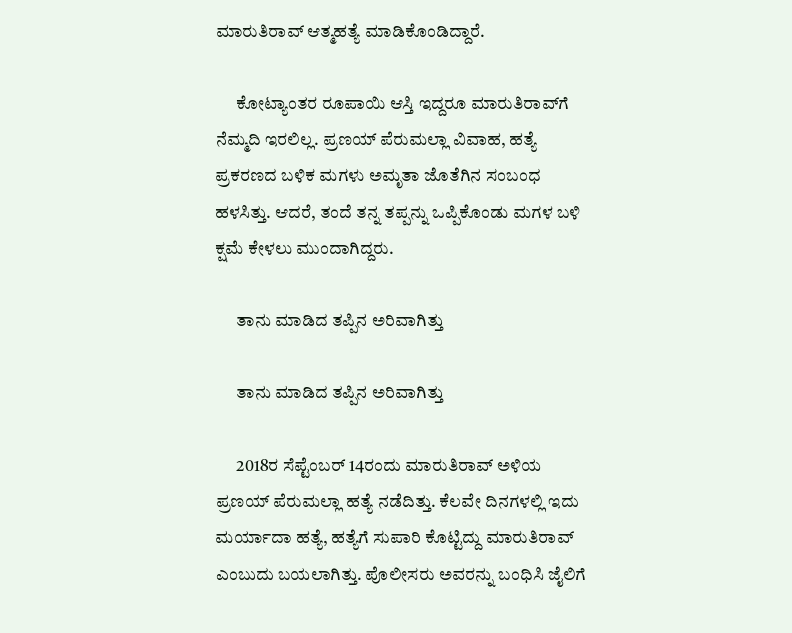ಮಾರುತಿರಾವ್ ಆತ್ಮಹತ್ಯೆ ಮಾಡಿಕೊಂಡಿದ್ದಾರೆ.

      ಕೋಟ್ಯಾಂತರ ರೂಪಾಯಿ ಆಸ್ತಿ ಇದ್ದರೂ ಮಾರುತಿರಾವ್‌ಗೆ ನೆಮ್ಮದಿ ಇರಲಿಲ್ಲ. ಪ್ರಣಯ್ ಪೆರುಮಲ್ಲಾ ವಿವಾಹ, ಹತ್ಯೆ ಪ್ರಕರಣದ ಬಳಿಕ ಮಗಳು ಅಮೃತಾ ಜೊತೆಗಿನ ಸಂಬಂಧ ಹಳಸಿತ್ತು. ಆದರೆ, ತಂದೆ ತನ್ನ ತಪ್ಪನ್ನು ಒಪ್ಪಿಕೊಂಡು ಮಗಳ ಬಳಿ ಕ್ಷಮೆ ಕೇಳಲು ಮುಂದಾಗಿದ್ದರು.

      ತಾನು ಮಾಡಿದ ತಪ್ಪಿನ ಅರಿವಾಗಿತ್ತು

      ತಾನು ಮಾಡಿದ ತಪ್ಪಿನ ಅರಿವಾಗಿತ್ತು

      2018ರ ಸೆಪ್ಟೆಂಬರ್ 14ರಂದು ಮಾರುತಿರಾವ್ ಅಳಿಯ ಪ್ರಣಯ್ ಪೆರುಮಲ್ಲಾ ಹತ್ಯೆ ನಡೆದಿತ್ತು. ಕೆಲವೇ ದಿನಗಳಲ್ಲಿ ಇದು ಮರ್ಯಾದಾ ಹತ್ಯೆ, ಹತ್ಯೆಗೆ ಸುಪಾರಿ ಕೊಟ್ಟಿದ್ದು ಮಾರುತಿರಾವ್ ಎಂಬುದು ಬಯಲಾಗಿತ್ತು. ಪೊಲೀಸರು ಅವರನ್ನು ಬಂಧಿಸಿ ಜೈಲಿಗೆ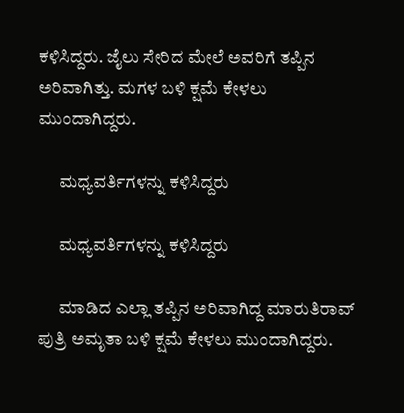ಕಳಿಸಿದ್ದರು. ಜೈಲು ಸೇರಿದ ಮೇಲೆ ಅವರಿಗೆ ತಪ್ಪಿನ ಅರಿವಾಗಿತ್ತು. ಮಗಳ ಬಳಿ ಕ್ಷಮೆ ಕೇಳಲು ಮುಂದಾಗಿದ್ದರು.

      ಮಧ್ಯವರ್ತಿಗಳನ್ನು ಕಳಿಸಿದ್ದರು

      ಮಧ್ಯವರ್ತಿಗಳನ್ನು ಕಳಿಸಿದ್ದರು

      ಮಾಡಿದ ಎಲ್ಲಾ ತಪ್ಪಿನ ಅರಿವಾಗಿದ್ದ ಮಾರುತಿರಾವ್ ಪುತ್ರಿ ಅಮೃತಾ ಬಳಿ ಕ್ಷಮೆ ಕೇಳಲು ಮುಂದಾಗಿದ್ದರು.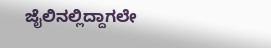ಜೈಲಿನಲ್ಲಿದ್ದಾಗಲೇ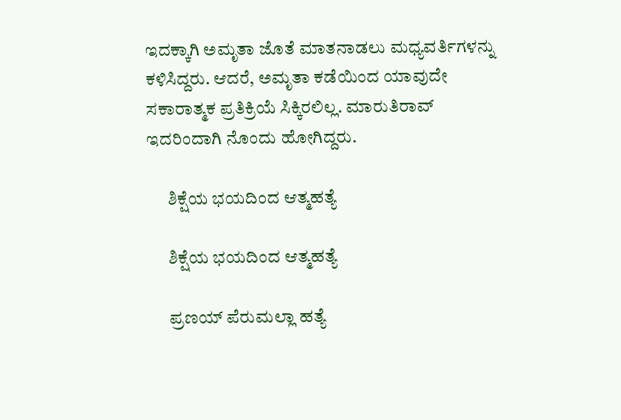ಇದಕ್ಕಾಗಿ ಅಮೃತಾ ಜೊತೆ ಮಾತನಾಡಲು ಮಧ್ಯವರ್ತಿಗಳನ್ನು ಕಳಿಸಿದ್ದರು. ಆದರೆ, ಅಮೃತಾ ಕಡೆಯಿಂದ ಯಾವುದೇ ಸಕಾರಾತ್ಮಕ ಪ್ರತಿಕ್ರಿಯೆ ಸಿಕ್ಕಿರಲಿಲ್ಲ. ಮಾರುತಿರಾವ್ ಇದರಿಂದಾಗಿ ನೊಂದು ಹೋಗಿದ್ದರು.

      ಶಿಕ್ಷೆಯ ಭಯದಿಂದ ಆತ್ಮಹತ್ಯೆ

      ಶಿಕ್ಷೆಯ ಭಯದಿಂದ ಆತ್ಮಹತ್ಯೆ

      ಪ್ರಣಯ್ ಪೆರುಮಲ್ಲಾ ಹತ್ಯೆ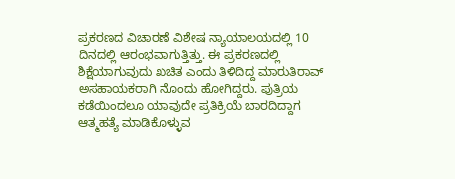ಪ್ರಕರಣದ ವಿಚಾರಣೆ ವಿಶೇಷ ನ್ಯಾಯಾಲಯದಲ್ಲಿ 10 ದಿನದಲ್ಲಿ ಆರಂಭವಾಗುತ್ತಿತ್ತು. ಈ ಪ್ರಕರಣದಲ್ಲಿ ಶಿಕ್ಷೆಯಾಗುವುದು ಖಚಿತ ಎಂದು ತಿಳಿದಿದ್ದ ಮಾರುತಿರಾವ್ ಅಸಹಾಯಕರಾಗಿ ನೊಂದು ಹೋಗಿದ್ದರು. ಪುತ್ರಿಯ ಕಡೆಯಿಂದಲೂ ಯಾವುದೇ ಪ್ರತಿಕ್ರಿಯೆ ಬಾರದಿದ್ದಾಗ ಆತ್ಮಹತ್ಯೆ ಮಾಡಿಕೊಳ್ಳುವ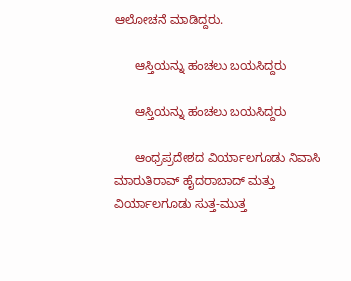ಆಲೋಚನೆ ಮಾಡಿದ್ದರು.

      ಆಸ್ತಿಯನ್ನು ಹಂಚಲು ಬಯಸಿದ್ದರು

      ಆಸ್ತಿಯನ್ನು ಹಂಚಲು ಬಯಸಿದ್ದರು

      ಆಂಧ್ರಪ್ರದೇಶದ ವಿರ್ಯಾಲಗೂಡು ನಿವಾಸಿ ಮಾರುತಿರಾವ್ ಹೈದರಾಬಾದ್ ಮತ್ತು ವಿರ್ಯಾಲಗೂಡು ಸುತ್ತ-ಮುತ್ತ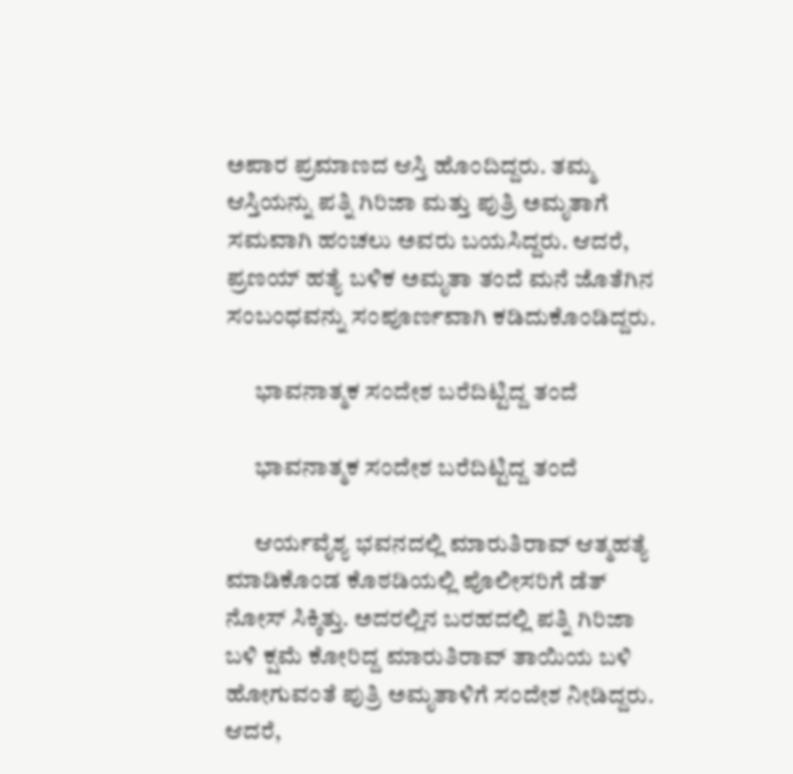ಅಪಾರ ಪ್ರಮಾಣದ ಆಸ್ತಿ ಹೊಂದಿದ್ದರು. ತಮ್ಮ ಆಸ್ತಿಯನ್ನು ಪತ್ನಿ ಗಿರಿಜಾ ಮತ್ತು ಪುತ್ರಿ ಅಮೃತಾಗೆ ಸಮವಾಗಿ ಹಂಚಲು ಅವರು ಬಯಸಿದ್ದರು. ಆದರೆ, ಪ್ರಣಯ್ ಹತ್ಯೆ ಬಳಿಕ ಅಮೃತಾ ತಂದೆ ಮನೆ ಜೊತೆಗಿನ ಸಂಬಂಧವನ್ನು ಸಂಪೂರ್ಣವಾಗಿ ಕಡಿದುಕೊಂಡಿದ್ದರು.

      ಭಾವನಾತ್ಮಕ ಸಂದೇಶ ಬರೆದಿಟ್ಟಿದ್ದ ತಂದೆ

      ಭಾವನಾತ್ಮಕ ಸಂದೇಶ ಬರೆದಿಟ್ಟಿದ್ದ ತಂದೆ

      ಆರ್ಯವೈಶ್ಯ ಭವನದಲ್ಲಿ ಮಾರುತಿರಾವ್ ಆತ್ಮಹತ್ಯೆ ಮಾಡಿಕೊಂಡ ಕೊಠಡಿಯಲ್ಲಿ ಪೊಲೀಸರಿಗೆ ಡೆತ್ ನೋಸ್ ಸಿಕ್ಕಿತ್ತು. ಅದರಲ್ಲಿನ ಬರಹದಲ್ಲಿ ಪತ್ನಿ ಗಿರಿಜಾ ಬಳಿ ಕ್ಷಮೆ ಕೋರಿದ್ದ ಮಾರುತಿರಾವ್ ತಾಯಿಯ ಬಳಿ ಹೋಗುವಂತೆ ಪುತ್ರಿ ಅಮೃತಾಳಿಗೆ ಸಂದೇಶ ನೀಡಿದ್ದರು. ಆದರೆ,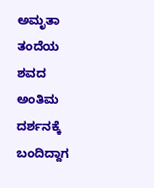ಅಮೃತಾ ತಂದೆಯ ಶವದ ಅಂತಿಮ ದರ್ಶನಕ್ಕೆ ಬಂದಿದ್ದಾಗ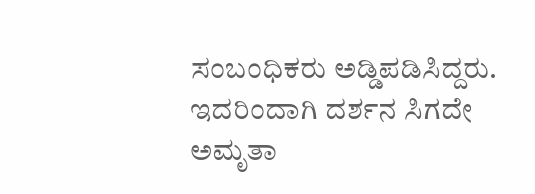ಸಂಬಂಧಿಕರು ಅಡ್ಡಿಪಡಿಸಿದ್ದರು. ಇದರಿಂದಾಗಿ ದರ್ಶನ ಸಿಗದೇ ಅಮೃತಾ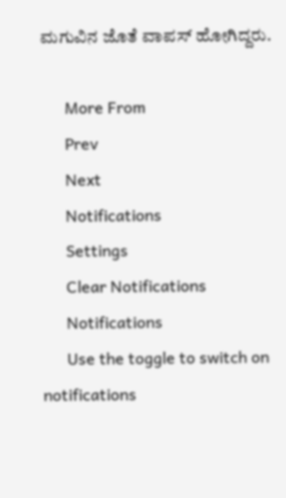ಮಗುವಿನ ಜೊತೆ ವಾಪಸ್ ಹೋಗಿದ್ದರು.

      More From
      Prev
      Next
      Notifications
      Settings
      Clear Notifications
      Notifications
      Use the toggle to switch on notifications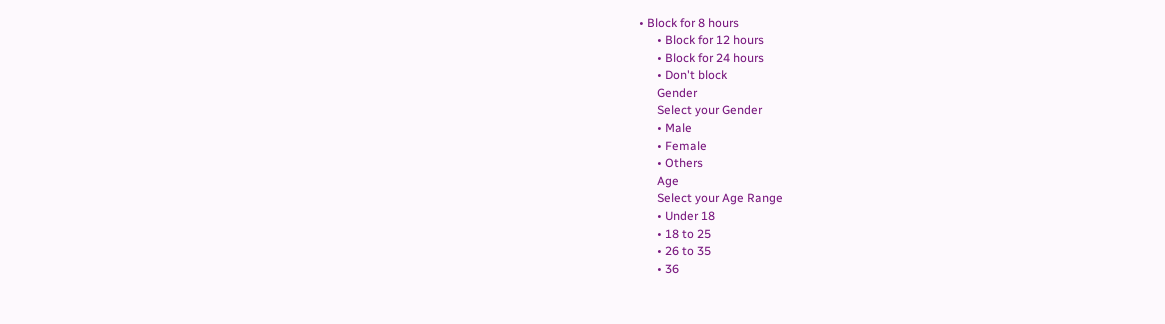• Block for 8 hours
      • Block for 12 hours
      • Block for 24 hours
      • Don't block
      Gender
      Select your Gender
      • Male
      • Female
      • Others
      Age
      Select your Age Range
      • Under 18
      • 18 to 25
      • 26 to 35
      • 36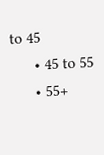to 45
      • 45 to 55
      • 55+